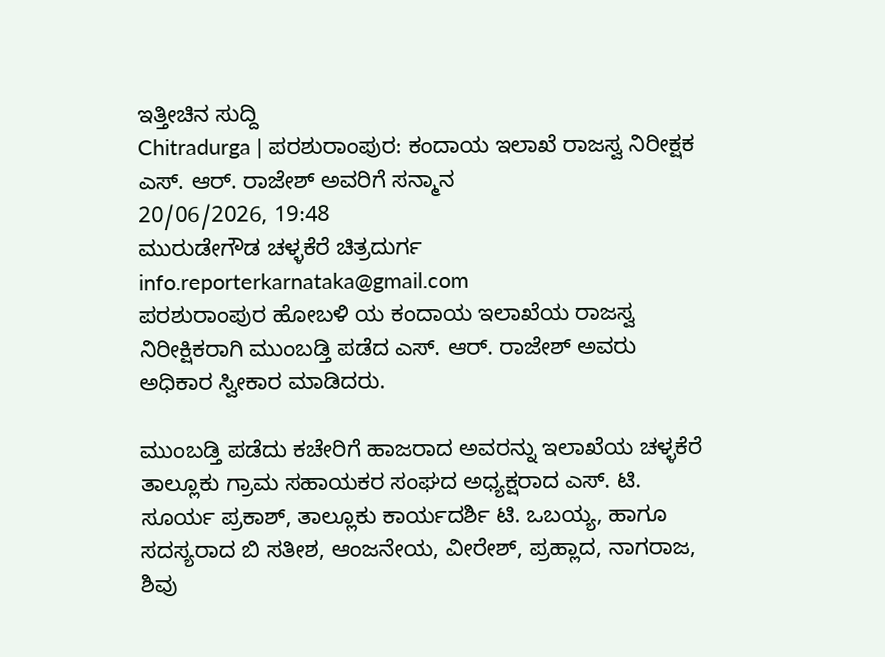ಇತ್ತೀಚಿನ ಸುದ್ದಿ
Chitradurga | ಪರಶುರಾಂಪುರ: ಕಂದಾಯ ಇಲಾಖೆ ರಾಜಸ್ವ ನಿರೀಕ್ಷಕ ಎಸ್. ಆರ್. ರಾಜೇಶ್ ಅವರಿಗೆ ಸನ್ಮಾನ
20/06/2026, 19:48
ಮುರುಡೇಗೌಡ ಚಳ್ಳಕೆರೆ ಚಿತ್ರದುರ್ಗ
info.reporterkarnataka@gmail.com
ಪರಶುರಾಂಪುರ ಹೋಬಳಿ ಯ ಕಂದಾಯ ಇಲಾಖೆಯ ರಾಜಸ್ವ ನಿರೀಕ್ಷಿಕರಾಗಿ ಮುಂಬಡ್ತಿ ಪಡೆದ ಎಸ್. ಆರ್. ರಾಜೇಶ್ ಅವರು ಅಧಿಕಾರ ಸ್ವೀಕಾರ ಮಾಡಿದರು.

ಮುಂಬಡ್ತಿ ಪಡೆದು ಕಚೇರಿಗೆ ಹಾಜರಾದ ಅವರನ್ನು ಇಲಾಖೆಯ ಚಳ್ಳಕೆರೆ ತಾಲ್ಲೂಕು ಗ್ರಾಮ ಸಹಾಯಕರ ಸಂಘದ ಅಧ್ಯಕ್ಷರಾದ ಎಸ್. ಟಿ. ಸೂರ್ಯ ಪ್ರಕಾಶ್, ತಾಲ್ಲೂಕು ಕಾರ್ಯದರ್ಶಿ ಟಿ. ಒಬಯ್ಯ, ಹಾಗೂ ಸದಸ್ಯರಾದ ಬಿ ಸತೀಶ, ಆಂಜನೇಯ, ವೀರೇಶ್, ಪ್ರಹ್ಲಾದ, ನಾಗರಾಜ, ಶಿವು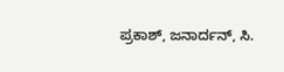ಪ್ರಕಾಶ್, ಜನಾರ್ದನ್, ಸಿ.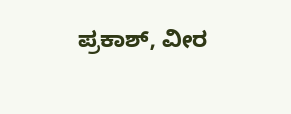ಪ್ರಕಾಶ್, ವೀರ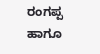ರಂಗಪ್ಪ ಹಾಗೂ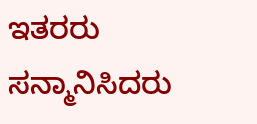ಇತರರು ಸನ್ಮಾನಿಸಿದರು